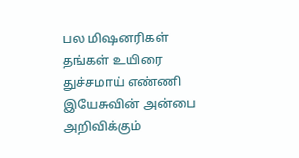பல மிஷனரிகள் தங்கள் உயிரை துச்சமாய் எண்ணி இயேசுவின் அன்பை அறிவிக்கும்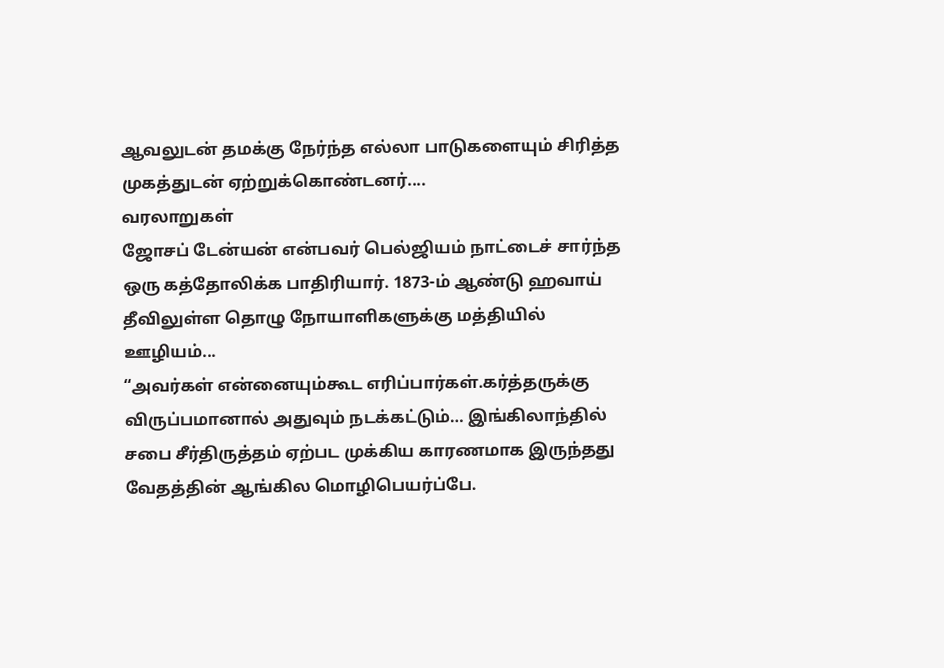ஆவலுடன் தமக்கு நேர்ந்த எல்லா பாடுகளையும் சிரித்த முகத்துடன் ஏற்றுக்கொண்டனர்....
வரலாறுகள்
ஜோசப் டேன்யன் என்பவர் பெல்ஜியம் நாட்டைச் சார்ந்த ஒரு கத்தோலிக்க பாதிரியார். 1873-ம் ஆண்டு ஹவாய் தீவிலுள்ள தொழு நோயாளிகளுக்கு மத்தியில் ஊழியம்...
“அவர்கள் என்னையும்கூட எரிப்பார்கள்.கர்த்தருக்கு விருப்பமானால் அதுவும் நடக்கட்டும்… இங்கிலாந்தில் சபை சீர்திருத்தம் ஏற்பட முக்கிய காரணமாக இருந்தது வேதத்தின் ஆங்கில மொழிபெயர்ப்பே.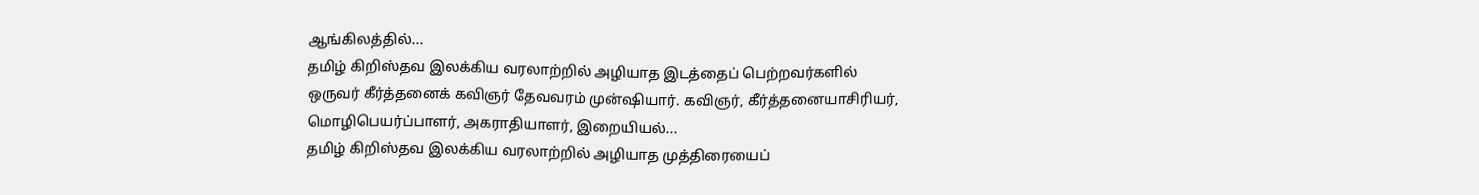ஆங்கிலத்தில்...
தமிழ் கிறிஸ்தவ இலக்கிய வரலாற்றில் அழியாத இடத்தைப் பெற்றவர்களில் ஒருவர் கீர்த்தனைக் கவிஞர் தேவவரம் முன்ஷியார். கவிஞர், கீர்த்தனையாசிரியர், மொழிபெயர்ப்பாளர், அகராதியாளர், இறையியல்...
தமிழ் கிறிஸ்தவ இலக்கிய வரலாற்றில் அழியாத முத்திரையைப்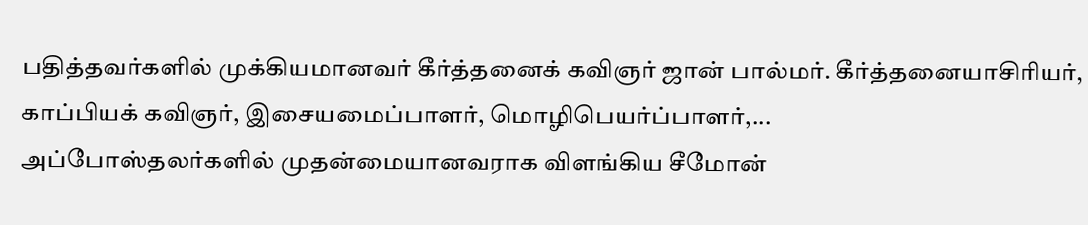பதித்தவர்களில் முக்கியமானவர் கீர்த்தனைக் கவிஞர் ஜான் பால்மர். கீர்த்தனையாசிரியர், காப்பியக் கவிஞர், இசையமைப்பாளர், மொழிபெயர்ப்பாளர்,...
அப்போஸ்தலர்களில் முதன்மையானவராக விளங்கிய சீமோன்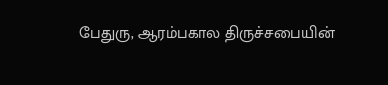பேதுரு, ஆரம்பகால திருச்சபையின்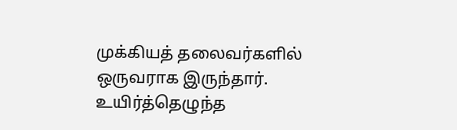முக்கியத் தலைவர்களில் ஒருவராக இருந்தார். உயிர்த்தெழுந்த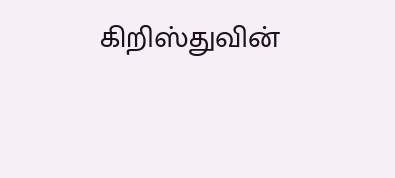கிறிஸ்துவின்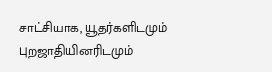சாட்சியாக, யூதர்களிடமும் புறஜாதியினரிடமும்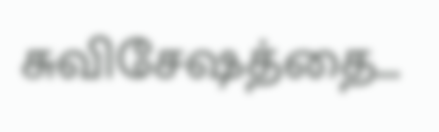சுவிசேஷத்தை...